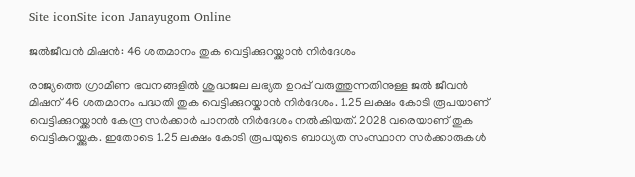Site iconSite icon Janayugom Online

ജല്‍ജീവന്‍ മിഷന്‍: 46 ശതമാനം തുക വെട്ടിക്കുറയ്ക്കാന്‍ നിര്‍ദേശം

രാജ്യത്തെ ഗ്രാമീണ ഭവനങ്ങളില്‍ ശുദ്ധജല ലഭ്യത ഉറപ്പ് വരുത്തുന്നതിനുള്ള ജല്‍ ജീവന്‍ മിഷന് 46 ശതമാനം പദ്ധതി തുക വെട്ടിക്കുറയ്കാന്‍ നിര്‍ദേശം. 1.25 ലക്ഷം കോടി രൂപയാണ് വെട്ടിക്കുറയ്ക്കാന്‍ കേന്ദ്ര സര്‍ക്കാര്‍ പാനല്‍ നിര്‍ദേശം നല്‍കിയത്. 2028 വരെയാണ് തുക വെട്ടികുറയ്ക്കുക. ഇതോടെ 1.25 ലക്ഷം കോടി രൂപയുടെ ബാധ്യത സംസ്ഥാന സര്‍ക്കാരുകള്‍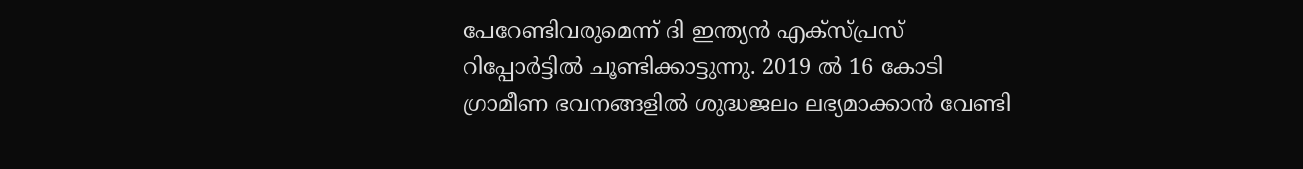പേറേണ്ടിവരുമെന്ന് ദി ഇന്ത്യന്‍ എക്സ്പ്രസ് റിപ്പോര്‍ട്ടില്‍ ചൂണ്ടിക്കാട്ടുന്നു. 2019 ല്‍ 16 കോടി ഗ്രാമീണ ഭവനങ്ങളില്‍ ശുദ്ധജലം ലഭ്യമാക്കാന്‍ വേണ്ടി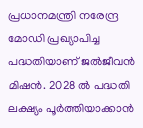പ്രധാനമന്ത്രി നരേന്ദ്ര മോഡി പ്രഖ്യാപിച്ച പദ്ധതിയാണ് ജല്‍ജീവന്‍ മിഷന്‍. 2028 ല്‍ പദ്ധതി ലക്ഷ്യം പൂര്‍ത്തിയാക്കാന്‍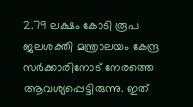2.79 ലക്ഷം കോടി രൂപ ജലശക്തി മന്ത്രാലയം കേന്ദ്ര സര്‍ക്കാരിനോട് നേരത്തെ ആവശ്യപ്പെട്ടിരുന്നു. ഇത്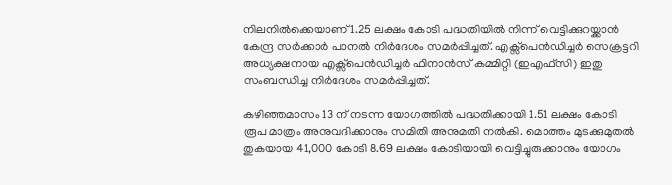നിലനില്‍ക്കെയാണ് 1.25 ലക്ഷം കോടി പദ്ധതിയില്‍ നിന്ന് വെട്ടിക്കുറയ്ക്കാന്‍ കേന്ദ്ര സര്‍ക്കാര്‍ പാനല്‍ നിര്‍ദേശം സമര്‍പ്പിച്ചത്. എക്സ്പെന്‍ഡിച്ചര്‍ സെക്രട്ടറി അധ്യക്ഷനായ എക്സ്പെന്‍ഡിച്ചര്‍ ഫിനാന്‍സ് കമ്മിറ്റി (ഇഎഫ്‌സി) ഇതു സംബന്ധിച്ച നിര്‍ദേശം സമര്‍പ്പിച്ചത്.

കഴിഞ്ഞമാസം 13 ന് നടന്ന യോഗത്തില്‍ പദ്ധതിക്കായി 1.51 ലക്ഷം കോടി രൂപ മാത്രം അനുവദിക്കാനും സമിതി അനുമതി നല്‍കി. മൊത്തം മുടക്കുമുതല്‍ തുകയായ 41,000 കോടി 8.69 ലക്ഷം കോടിയായി വെട്ടിച്ചുരുക്കാനും യോഗം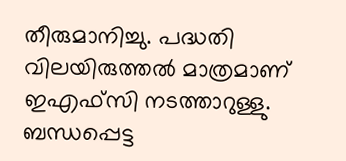തീരുമാനിച്ചു. പദ്ധതി വിലയിരുത്തല്‍ മാത്രമാണ് ഇഎഫ്‌സി നടത്താറുള്ളു. ബന്ധപ്പെട്ട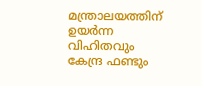മന്ത്രാലയത്തിന് ഉയര്‍ന്ന വിഹിതവും കേന്ദ്ര ഫണ്ടും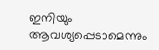ഇനിയും ആവശ്യപ്പെടാമെന്നും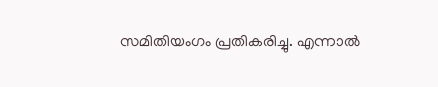സമിതിയംഗം പ്രതികരിച്ചു. എന്നാല്‍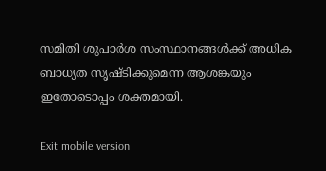സമിതി ശുപാര്‍ശ സംസ്ഥാനങ്ങള്‍ക്ക് അധിക ബാധ്യത സൃഷ്ടിക്കുമെന്ന ആശങ്കയും ഇതോടൊപ്പം ശക്തമായി.

Exit mobile version